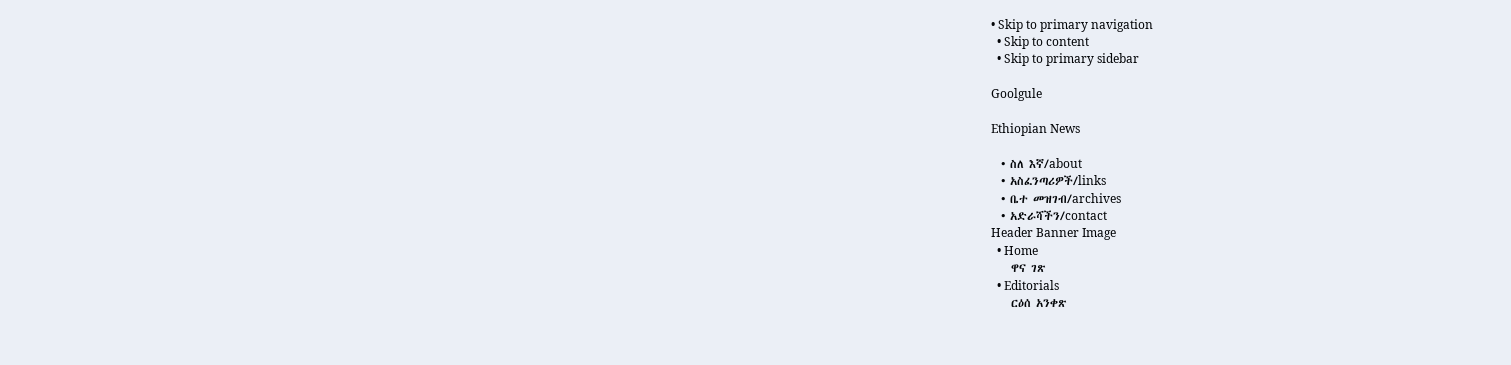• Skip to primary navigation
  • Skip to content
  • Skip to primary sidebar

Goolgule

Ethiopian News

  • ስለ እኛ/about
  • አስፈንጣሪዎች/links
  • ቤተ መዝገብ/archives
  • አድራሻችን/contact
Header Banner Image
  • Home
    ዋና ገጽ
  • Editorials
    ርዕሰ አንቀጽ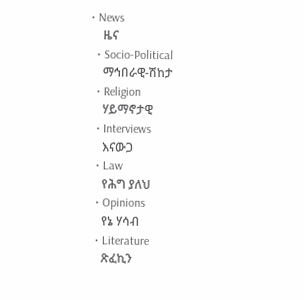• News
    ዜና
  • Socio-Political
    ማኅበራዊ-ሽከታ
  • Religion
    ሃይማኖታዊ
  • Interviews
    እናውጋ
  • Law
    የሕግ ያለህ
  • Opinions
    የኔ ሃሳብ
  • Literature
    ጽፈኪን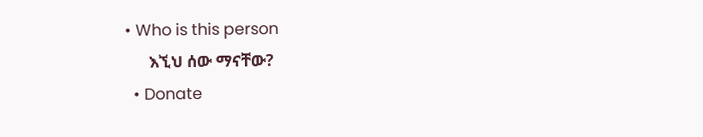• Who is this person
      እኚህ ሰው ማናቸው?
  • Donate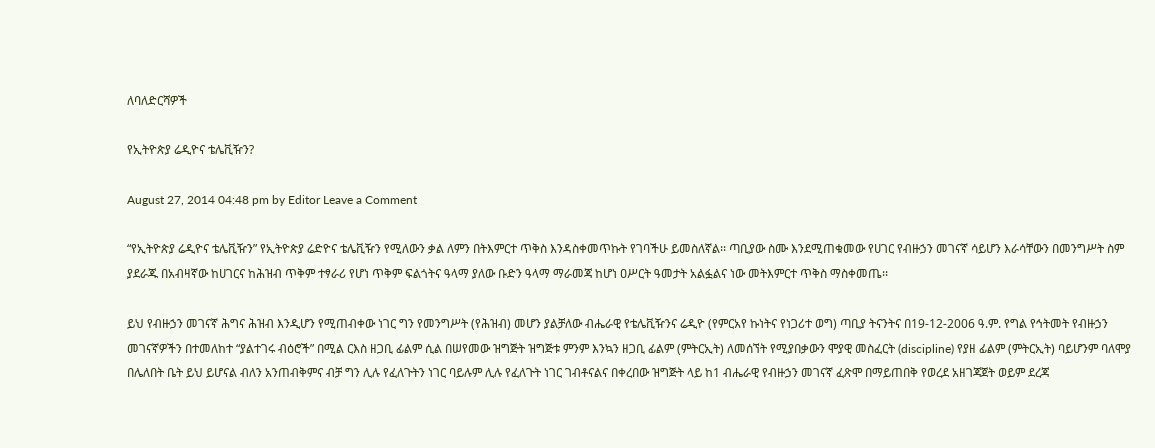ለባለድርሻዎች

የኢትዮጵያ ሬዲዮና ቴሌቪዥን?

August 27, 2014 04:48 pm by Editor Leave a Comment

“የኢትዮጵያ ሬዲዮና ቴሌቪዥን” የኢትዮጵያ ሬድዮና ቴሌቪዥን የሚለውን ቃል ለምን በትእምርተ ጥቅስ እንዳስቀመጥኩት የገባችሁ ይመስለኛል፡፡ ጣቢያው ስሙ እንደሚጠቁመው የሀገር የብዙኃን መገናኛ ሳይሆን እራሳቸውን በመንግሥት ስም ያደራጁ በአብዛኛው ከሀገርና ከሕዝብ ጥቅም ተፃራሪ የሆነ ጥቅም ፍልጎትና ዓላማ ያለው ቡድን ዓላማ ማራመጃ ከሆነ ዐሥርት ዓመታት አልፏልና ነው መትእምርተ ጥቅስ ማስቀመጤ፡፡

ይህ የብዙኃን መገናኛ ሕግና ሕዝብ እንዲሆን የሚጠብቀው ነገር ግን የመንግሥት (የሕዝብ) መሆን ያልቻለው ብሔራዊ የቴሌቪዥንና ሬዲዮ (የምርአየ ኩነትና የነጋሪተ ወግ) ጣቢያ ትናንትና በ19-12-2006 ዓ.ም. የግል የኅትመት የብዙኃን መገናኛዎችን በተመለከተ “ያልተገሩ ብዕሮች” በሚል ርእስ ዘጋቢ ፊልም ሲል በሠየመው ዝግጅት ዝግጅቱ ምንም እንኳን ዘጋቢ ፊልም (ምትርኢት) ለመሰኘት የሚያበቃውን ሞያዊ መስፈርት (discipline) የያዘ ፊልም (ምትርኢት) ባይሆንም ባለሞያ በሌለበት ቤት ይህ ይሆናል ብለን አንጠብቅምና ብቻ ግን ሊሉ የፈለጉትን ነገር ባይሉም ሊሉ የፈለጉት ነገር ገብቶናልና በቀረበው ዝግጅት ላይ ከ1 ብሔራዊ የብዙኃን መገናኛ ፈጽሞ በማይጠበቅ የወረደ አዘገጃጀት ወይም ደረጃ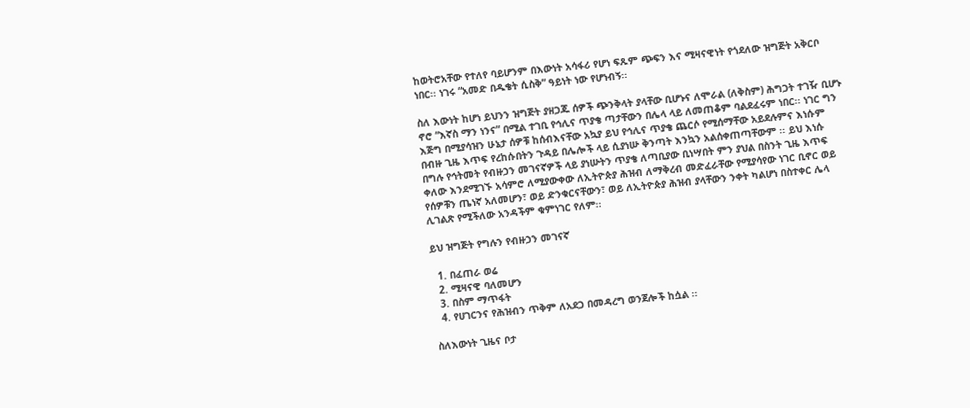ከወትሮአቸው የተለየ ባይሆንም በእውነት አሳፋሪ የሆነ ፍጹም ጭፍን እና ሚዛናዊነት የጎደለው ዝግጅት አቅርቦ ነበር፡፡ ነገሩ “አመድ በዱቄት ሲስቅ” ዓይነት ነው የሆነብኝ፡፡

ስለ እውነት ከሆነ ይህንን ዝግጅት ያዘጋጁ ሰዎች ጭንቅላት ያላቸው ቢሆኑና ለሞራል (ለቅስም) ሕግጋት ተገዥ ቢሆኑ ኖሮ “እኛስ ማን ነንና” በሚል ተገቢ የኅሊና ጥያቄ ጣታቸውን በሌላ ላይ ለመጠቆም ባልደፈሩም ነበር፡፡ ነገር ግን እጅግ በሚያሳዝን ሁኔታ ሰዎቹ ከሰብእናቸው አኳያ ይህ የኅሊና ጥያቄ ጨርሶ የሚሰማቸው አይደሉምና እነሱም በብዙ ጊዜ እጥፍ የረከሱበትን ጉዳይ በሌሎች ላይ ሲያነሡ ቅንጣት እንኳን አልሰቀጠጣቸውም ፡፡ ይህ እነሱ በግሉ የኅትመት የብዙኃን መገናኛዎች ላይ ያነሡትን ጥያቄ ለጣቢያው ቢነሣበት ምን ያህል በስንት ጊዜ እጥፍ ቀለው እንደሚገኙ አሳምሮ ለሚያውቀው ለኢትዮጵያ ሕዝብ ለማቅረብ መድፈራቸው የሚያሳየው ነገር ቢኖር ወይ የሰዎቹን ጤነኛ አለመሆን፣ ወይ ድንቁርናቸውን፣ ወይ ለኢትዮጵያ ሕዝብ ያላቸውን ንቀት ካልሆነ በስተቀር ሌላ ሊገልጽ የሚችለው አንዳችም ቁምነገር የለም፡፡

ይህ ዝግጅት የግሉን የብዙኃን መገናኛ

  1. በፈጠራ ወሬ
  2. ሚዛናዊ ባለመሆን
  3. በስም ማጥፋት
  4. የሀገርንና የሕዝብን ጥቅም ለአደጋ በመዳረግ ወንጀሎች ከሷል ፡፡

ስለእውነት ጊዜና ቦታ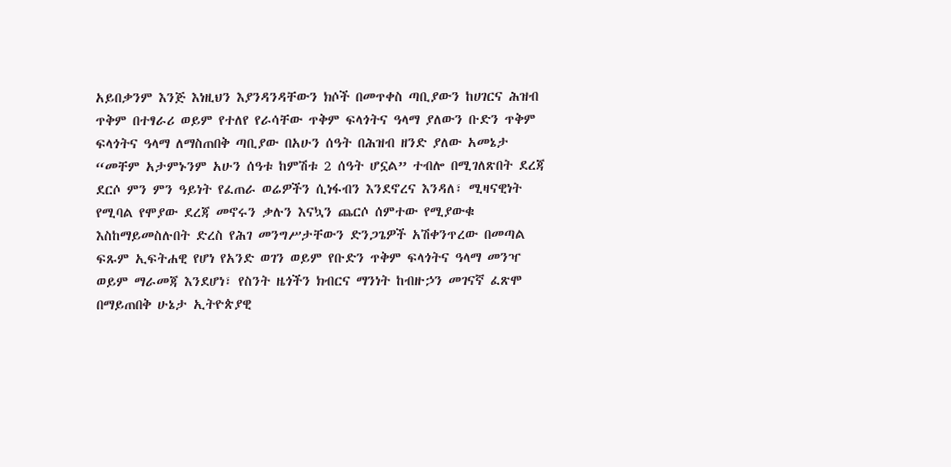አይበቃንም እንጅ እነዚህን እያንዳንዳቸውን ክሶች በመጥቀስ ጣቢያውን ከሀገርና ሕዝብ ጥቅም በተፃራሪ ወይም የተለየ የራሳቸው ጥቅም ፍላጎትና ዓላማ ያለውን ቡድን ጥቅም ፍላጎትና ዓላማ ለማስጠበቅ ጣቢያው በአሁን ሰዓት በሕዝብ ዘንድ ያለው አመኔታ “መቸም አታምኑንም አሁን ሰዓቱ ከምሽቱ 2 ሰዓት ሆኗል” ተብሎ በሚገለጽበት ደረጃ ደርሶ ምን ምን ዓይነት የፈጠራ ወሬዎችን ሲነፋብን እንደኖረና እንዳለ፣ ሚዛናዊነት የሚባል የሞያው ደረጃ መኖሩን ቃሉን እናኳን ጨርሶ ሰምተው የሚያውቁ እስከማይመስሉበት ድረስ የሕገ መንግሥታቸውን ድንጋጌዎች አሽቀንጥረው በመጣል ፍጹም ኢፍትሐዊ የሆነ የአንድ ወገን ወይም የቡድን ጥቅም ፍላጎትና ዓላማ መንዣ ወይም ማራመጃ እንደሆነ፣ የስንት ዜጎችን ክብርና ማንነት ከብዙኃን መገናኛ ፈጽሞ በማይጠበቅ ሁኔታ ኢትዮጵያዊ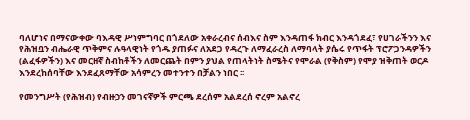ባለሆነና በማናውቀው ባእዳዊ ሥነምግባር በጎደለው አቀራረብና ሰብእና ስም እንዳጠፋ ክብር እንዳጎደፈ፣ የሀገራችንን እና የሕዝቧን ብሔራዊ ጥቅምና ሉዓላዊነት የጎዱ ያጠፉና ለአደጋ የዳረጉ ለማፈራረስ ለማባላት ያሴሩ የጥፋት ፕሮፖጋንዳዎችን (ልፈፋዎችን) እና መርዘኛ ስብከቶችን ለመርጨት በምን ያህል የጠላትነት ስሜትና የሞራል (የቅስም) የሞያ ዝቅጠት ወርዶ እንደረከሰባቸው እንደፈጸማቸው አሳምረን መተንተን በቻልን ነበር ፡፡

የመንግሥት (የሕዝብ) የብዙኃን መገናኛዎች ምርጫ ደረሰም አልደረሰ ኖረም አልኖረ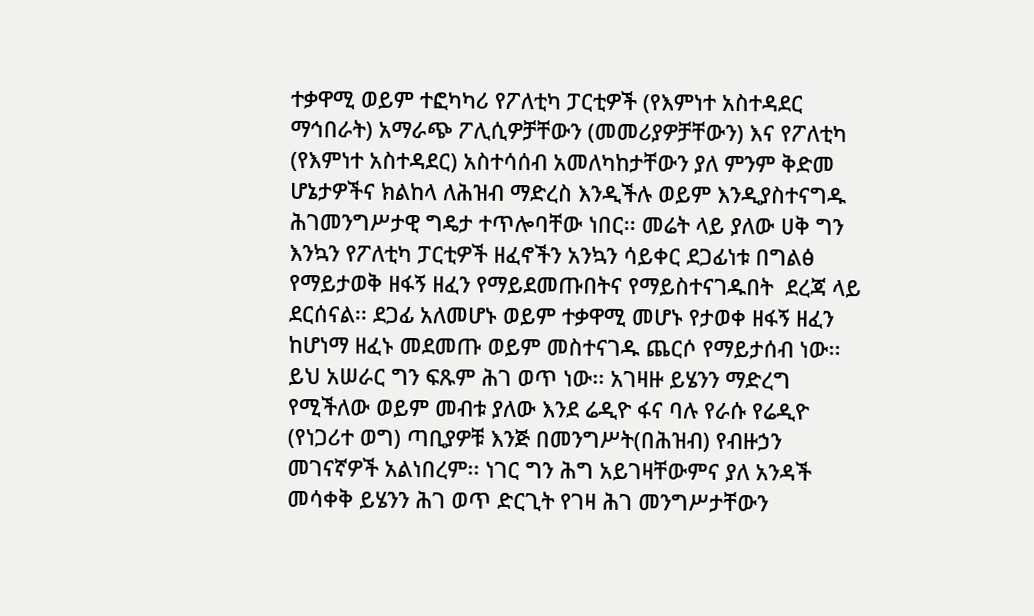ተቃዋሚ ወይም ተፎካካሪ የፖለቲካ ፓርቲዎች (የእምነተ አስተዳደር ማኅበራት) አማራጭ ፖሊሲዎቻቸውን (መመሪያዎቻቸውን) እና የፖለቲካ (የእምነተ አስተዳደር) አስተሳሰብ አመለካከታቸውን ያለ ምንም ቅድመ ሆኔታዎችና ክልከላ ለሕዝብ ማድረስ እንዲችሉ ወይም እንዲያስተናግዱ ሕገመንግሥታዊ ግዴታ ተጥሎባቸው ነበር፡፡ መሬት ላይ ያለው ሀቅ ግን እንኳን የፖለቲካ ፓርቲዎች ዘፈኖችን አንኳን ሳይቀር ደጋፊነቱ በግልፅ የማይታወቅ ዘፋኝ ዘፈን የማይደመጡበትና የማይስተናገዱበት  ደረጃ ላይ ደርሰናል፡፡ ደጋፊ አለመሆኑ ወይም ተቃዋሚ መሆኑ የታወቀ ዘፋኝ ዘፈን ከሆነማ ዘፈኑ መደመጡ ወይም መስተናገዱ ጨርሶ የማይታሰብ ነው፡፡ ይህ አሠራር ግን ፍጹም ሕገ ወጥ ነው፡፡ አገዛዙ ይሄንን ማድረግ የሚችለው ወይም መብቱ ያለው እንደ ሬዲዮ ፋና ባሉ የራሱ የሬዲዮ (የነጋሪተ ወግ) ጣቢያዎቹ እንጅ በመንግሥት(በሕዝብ) የብዙኃን መገናኛዎች አልነበረም፡፡ ነገር ግን ሕግ አይገዛቸውምና ያለ አንዳች መሳቀቅ ይሄንን ሕገ ወጥ ድርጊት የገዛ ሕገ መንግሥታቸውን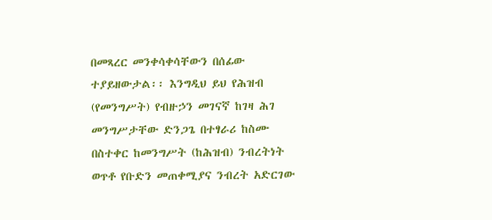በመጻረር መንቀሳቀሳቸውን በሰፊው ተያይዘውታል፡፡ እንግዲህ ይህ የሕዝብ (የመንግሥት) የብዙኃን መገናኛ ከገዛ ሕገ መንግሥታቸው ድንጋጌ በተፃራሪ ከስሙ በስተቀር ከመንግሥት (ከሕዝብ) ንብረትነት ወጥቶ የቡድን መጠቀሚያና ንብረት አድርገው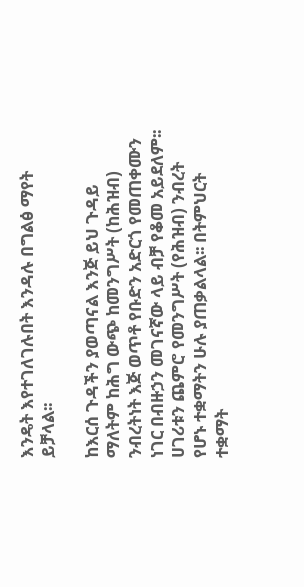እንዴት እየተገለገሉበት እንዳሉ በግልፅ ማየት ይቻላል፡፡

ከእርሰ ጉዳችን ያወጣናል እንጅ ይህ ጉዳይ ማለትም ከሕግ ውጭ ከመንግሥት (ከሕዝብ) ንብረትነት እጅ ወጥቶ የቡድን አድርጎ የመጠቀሙን ነገር በብዙኃን መገናኛው ላይ ብቻ የቆመ አይደለም፡፡ ሀገሪቱን ጨምሮ የመንግሥት (የሕዝብ) ንብረት የሆኑ ተቋማትን ሁሉ ያጠቃልላል፡፡ በትምህርት ተቋማት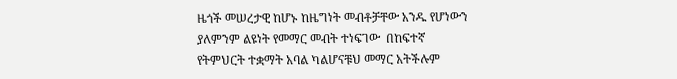ዜጎች መሠረታዊ ከሆኑ ከዜግነት መብቶቻቸው አንዱ የሆነውን ያለምንም ልዩነት የመማር መብት ተነፍገው  በከፍተኛ የትምህርት ተቋማት አባል ካልሆናቹህ መማር አትችሉም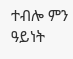ተብሎ ምን ዓይነት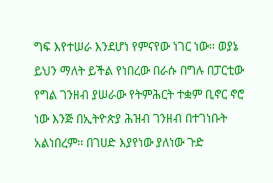ግፍ እየተሠራ እንደሆነ የምናየው ነገር ነው፡፡ ወያኔ ይህን ማለት ይችል የነበረው በራሱ በግሉ በፓርቲው የግል ገንዘብ ያሠራው የትምሕርት ተቋም ቢኖር ኖሮ ነው እንጅ በኢትዮጵያ ሕዝብ ገንዘብ በተገነቡት አልነበረም፡፡ በገሀድ እያየነው ያለነው ጉድ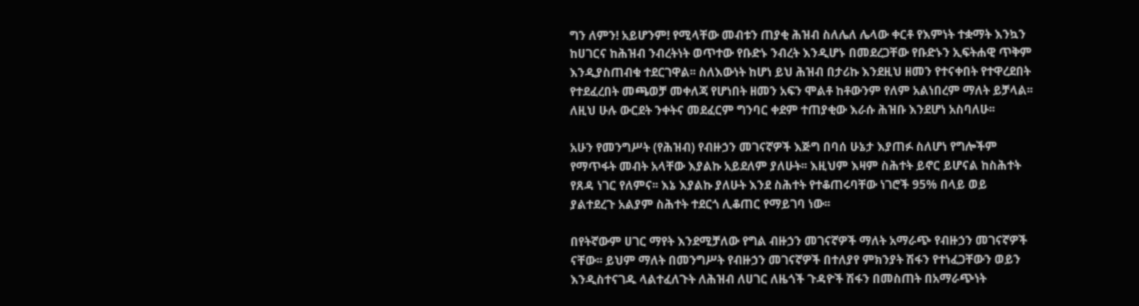ግን ለምን! አይሆንም! የሚላቸው መብቱን ጠያቂ ሕዝብ ስለሌለ ሌላው ቀርቶ የእምነት ተቋማት እንኳን ከሀገርና ከሕዝብ ንብረትነት ወጥተው የቡድኑ ንብረት እንዲሆኑ በመደረጋቸው የቡድኑን ኢፍትሐዊ ጥቅም እንዲያስጠብቁ ተደርገዋል፡፡ ስለእውነት ከሆነ ይህ ሕዝብ በታሪኩ እንደዚህ ዘመን የተናቀበት የተዋረደበት የተደፈረበት መጫወቻ መቀለጃ የሆነበት ዘመን አፍን ሞልቶ ከቶውንም የለም አልነበረም ማለት ይቻላል፡፡ ለዚህ ሁሉ ውርደት ንቀትና መደፈርም ግንባር ቀደም ተጠያቂው እራሱ ሕዝቡ እንደሆነ አስባለሁ፡፡

አሁን የመንግሥት (የሕዝብ) የብዙኃን መገናኛዎች እጅግ በባሰ ሁኔታ እያጠፉ ስለሆነ የግሎችም የማጥፋት መብት አላቸው እያልኩ አይደለም ያለሁት፡፡ እዚህም እዛም ስሕተት ይኖር ይሆናል ከስሕተት የጸዳ ነገር የለምና፡፡ እኔ እያልኩ ያለሁት እንደ ስሕተት የተቆጠሩባቸው ነገሮች 95% በላይ ወይ ያልተደረጉ አልያም ስሕተት ተደርጎ ሊቆጠር የማይገባ ነው፡፡

በየትኛውም ሀገር ማየት እንደሚቻለው የግል ብዙኃን መገናኛዎች ማለት አማራጭ የብዙኃን መገናኛዎች ናቸው፡፡ ይህም ማለት በመንግሥት የብዙኃን መገናኛዎች በተለያየ ምክንያት ሽፋን የተነፈጋቸውን ወይን እንዲስተናገዱ ላልተፈለጉት ለሕዝብ ለሀገር ለዜጎች ጉዳዮች ሽፋን በመስጠት በአማራጭነት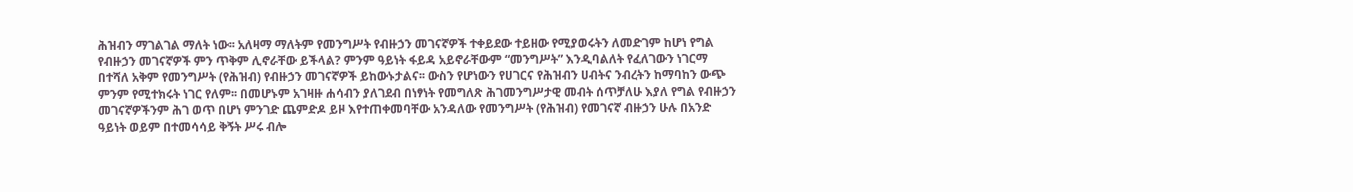ሕዝብን ማገልገል ማለት ነው፡፡ አለዛማ ማለትም የመንግሥት የብዙኃን መገናኛዎች ተቀይደው ተይዘው የሚያወሩትን ለመድገም ከሆነ የግል የብዙኃን መገናኛዎች ምን ጥቅም ሊኖራቸው ይችላል? ምንም ዓይነት ፋይዳ አይኖራቸውም “መንግሥት” እንዲባልለት የፈለገውን ነገርማ በተሻለ አቅም የመንግሥት (የሕዝብ) የብዙኃን መገናኛዎች ይከውኑታልና፡፡ ውስን የሆነውን የሀገርና የሕዝብን ሀብትና ንብረትን ከማባከን ውጭ ምንም የሚተክሩት ነገር የለም፡፡ በመሆኑም አገዛዙ ሐሳብን ያለገደብ በነፃነት የመግለጽ ሕገመንግሥታዊ መብት ሰጥቻለሁ እያለ የግል የብዙኃን መገናኛዎችንም ሕገ ወጥ በሆነ ምንገድ ጨምድዶ ይዞ እየተጠቀመባቸው አንዳለው የመንግሥት (የሕዝብ) የመገናኛ ብዙኃን ሁሉ በአንድ ዓይነት ወይም በተመሳሳይ ቅኝት ሥሩ ብሎ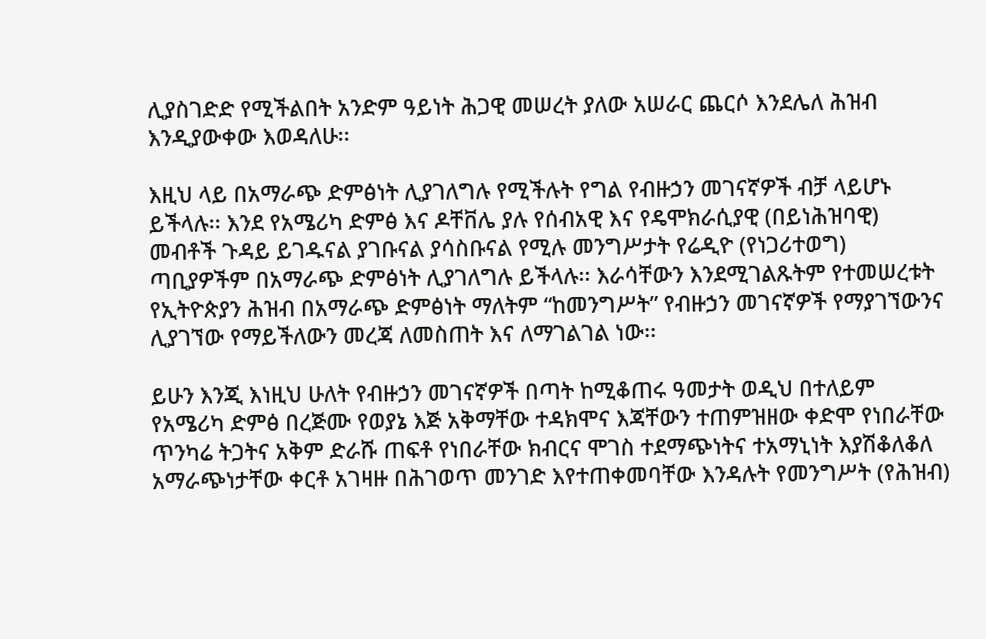ሊያስገድድ የሚችልበት አንድም ዓይነት ሕጋዊ መሠረት ያለው አሠራር ጨርሶ እንደሌለ ሕዝብ እንዲያውቀው እወዳለሁ፡፡

እዚህ ላይ በአማራጭ ድምፅነት ሊያገለግሉ የሚችሉት የግል የብዙኃን መገናኛዎች ብቻ ላይሆኑ ይችላሉ፡፡ እንደ የአሜሪካ ድምፅ እና ዶቸቨሌ ያሉ የሰብአዊ እና የዴሞክራሲያዊ (በይነሕዝባዊ) መብቶች ጉዳይ ይገዱናል ያገቡናል ያሳስቡናል የሚሉ መንግሥታት የሬዲዮ (የነጋሪተወግ) ጣቢያዎችም በአማራጭ ድምፅነት ሊያገለግሉ ይችላሉ፡፡ እራሳቸውን እንደሚገልጹትም የተመሠረቱት የኢትዮጵያን ሕዝብ በአማራጭ ድምፅነት ማለትም “ከመንግሥት” የብዙኃን መገናኛዎች የማያገኘውንና ሊያገኘው የማይችለውን መረጃ ለመስጠት እና ለማገልገል ነው፡፡

ይሁን እንጂ እነዚህ ሁለት የብዙኃን መገናኛዎች በጣት ከሚቆጠሩ ዓመታት ወዲህ በተለይም የአሜሪካ ድምፅ በረጅሙ የወያኔ እጅ አቅማቸው ተዳክሞና እጃቸውን ተጠምዝዘው ቀድሞ የነበራቸው ጥንካሬ ትጋትና አቅም ድራሹ ጠፍቶ የነበራቸው ክብርና ሞገስ ተደማጭነትና ተአማኒነት እያሽቆለቆለ አማራጭነታቸው ቀርቶ አገዛዙ በሕገወጥ መንገድ እየተጠቀመባቸው እንዳሉት የመንግሥት (የሕዝብ)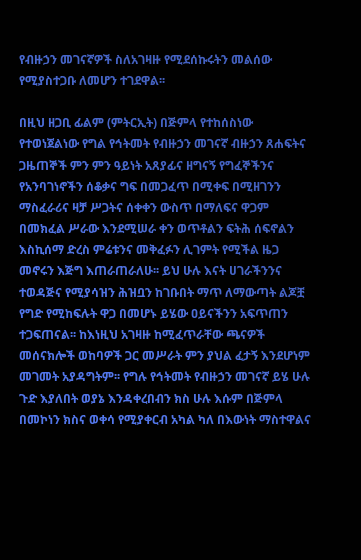የብዙኃን መገናኛዎች ስለአገዛዙ የሚደሰኩሩትን መልሰው የሚያስተጋቡ ለመሆን ተገደዋል፡፡

በዚህ ዘጋቢ ፊልም (ምትርኢት) በጅምላ የተከሰስነው የተወነጀልነው የግል የኅትመት የብዙኃን መገናኛ ብዙኃን ጸሐፍትና ጋዜጠኞች ምን ምን ዓይነት አጸያፊና ዘግናኝ የግፈኞችንና የአንባገነኖችን ሰቆቃና ግፍ በመጋፈጥ በሚቀፍ በሚዘገንን ማስፈራሪና ዛቻ ሥጋትና ሰቀቀን ውስጥ በማለፍና ዋጋም በመክፈል ሥራው እንደሚሠራ ቀን ወጥቶልን ፍትሕ ሰፍኖልን እስኪሰማ ድረስ ምሬቱንና መቅፈፉን ሊገምት የሚችል ዜጋ መኖሩን እጅግ እጠራጠራለሁ፡፡ ይህ ሁሉ እናት ሀገራችንንና ተወዳጅና የሚያሳዝን ሕዝቧን ከገቡበት ማጥ ለማውጣት ልጆቿ የግድ የሚከፍሉት ዋጋ በመሆኑ ይሄው ዐይናችንን አፍጥጠን ተጋፍጠናል፡፡ ከእነዚህ አገዛዙ ከሚፈጥራቸው ጫናዎች መሰናክሎች ወከባዎች ጋር መሥራት ምን ያህል ፈታኝ እንደሆነም መገመት አያዳግትም፡፡ የግሉ የኅትመት የብዙኃን መገናኛ ይሄ ሁሉ ጉድ እያለበት ወያኔ እንዳቀረበብን ክስ ሁሉ እሱም በጅምላ በመኮነን ክስና ወቀሳ የሚያቀርብ አካል ካለ በእውነት ማስተዋልና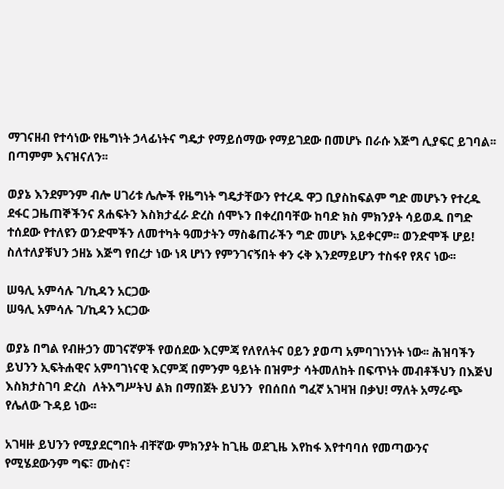ማገናዘብ የተሳነው የዜግነት ኃላፊነትና ግዴታ የማይሰማው የማይገደው በመሆኑ በራሱ እጅግ ሊያፍር ይገባል፡፡ በጣምም እናዝናለን፡፡

ወያኔ እንደምንም ብሎ ሀገሪቱ ሌሎች የዜግነት ግዴታቸውን የተረዱ ዋጋ ቢያስከፍልም ግድ መሆኑን የተረዱ ደፋር ጋዜጠኞችንና ጸሐፍትን እስክታፈራ ድረስ ሰሞኑን በቀረበባቸው ከባድ ክስ ምክንያት ሳይወዱ በግድ ተሰደው የተለዩን ወንድሞችን ለመተካት ዓመታትን ማስቆጠራችን ግድ መሆኑ አይቀርም፡፡ ወንድሞች ሆይ! ስለተለያቹህን ኃዘኔ እጅግ የበረታ ነው ነጻ ሆነን የምንገናኝበት ቀን ሩቅ እንደማይሆን ተስፋየ የጸና ነው፡፡

ሠዓሊ አምሳሉ ገ/ኪዳን አርጋው
ሠዓሊ አምሳሉ ገ/ኪዳን አርጋው

ወያኔ በግል የብዙኃን መገናኛዎች የወሰደው እርምጃ የለየለትና ዐይን ያወጣ አምባገነንነት ነው፡፡ ሕዝባችን ይህንን ኢፍትሐዊና አምባገነናዊ እርምጃ በምንም ዓይነት በዝምታ ሳትመለከት በፍጥነት መብቶችህን በእጅህ እስክታስገባ ድረስ  ለትእግሥትህ ልክ በማበጀት ይህንን  የበሰበሰ ግፈኛ አገዛዝ በቃህ! ማለት አማራጭ የሌለው ጉዳይ ነው፡፡

አገዛዙ ይህንን የሚያደርግበት ብቸኛው ምክንያት ከጊዜ ወደጊዜ እየከፋ እየተባባሰ የመጣውንና የሚሄደውንም ግፍ፣ ሙስና፣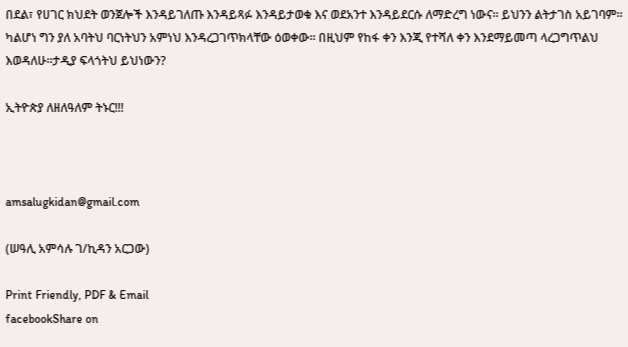በደል፣ የሀገር ክህደት ወንጀሎች እንዳይገለጡ እንዳይጻፉ እንዳይታወቁ እና ወደአንተ እንዳይደርሱ ለማድረግ ነውና፡፡ ይህንን ልትታገስ አይገባም፡፡ ካልሆነ ግን ያለ አባትህ ባርነትህን አምነህ እንዳረጋገጥክላቸው ዕወቀው፡፡ በዚህም የከፋ ቀን እንጂ የተሻለ ቀን እንደማይመጣ ላረጋግጥልህ እወዳለሁ፡፡ታዲያ ፍላጎትህ ይህነውን?

ኢትዮጵያ ለዘለዓለም ትኑር!!!



amsalugkidan@gmail.com

(ሠዓሊ አምሳሉ ገ/ኪዳን አርጋው)

Print Friendly, PDF & Email
facebookShare on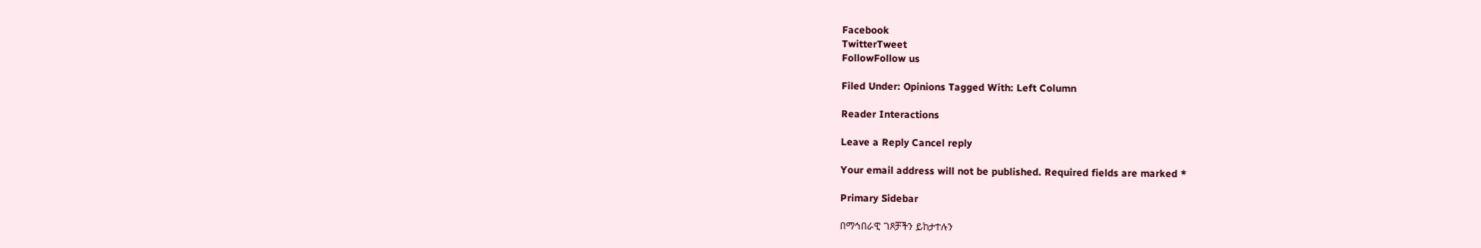Facebook
TwitterTweet
FollowFollow us

Filed Under: Opinions Tagged With: Left Column

Reader Interactions

Leave a Reply Cancel reply

Your email address will not be published. Required fields are marked *

Primary Sidebar

በማኅበራዊ ገጾቻችን ይከታተሉን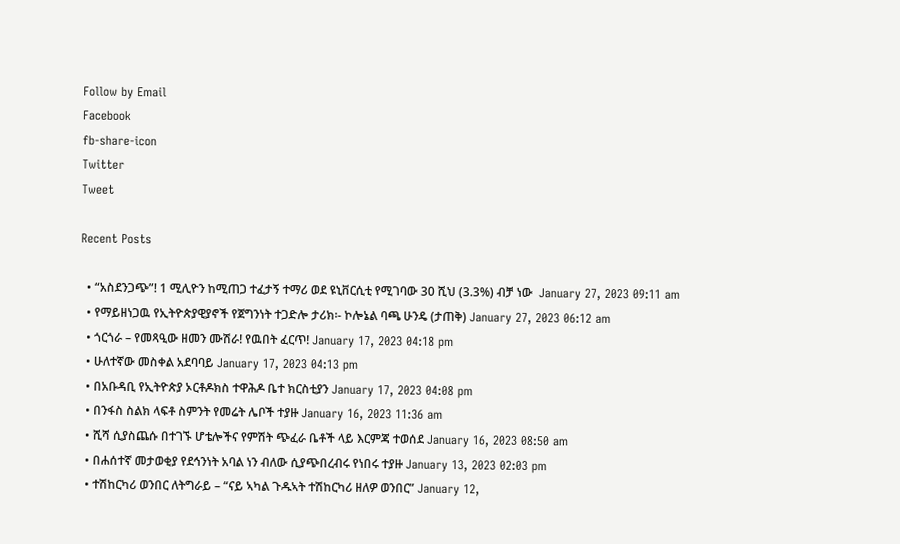Follow by Email
Facebook
fb-share-icon
Twitter
Tweet

Recent Posts

  • “አስደንጋጭ”! 1 ሚሊዮን ከሚጠጋ ተፈታኝ ተማሪ ወደ ዩኒቨርሲቲ የሚገባው 30 ሺህ (3.3%) ብቻ ነው  January 27, 2023 09:11 am
  • የማይዘነጋዉ የኢትዮጵያዊያኖች የጀግንነት ተጋድሎ ታሪክ፡- ኮሎኔል ባጫ ሁንዴ (ታጠቅ) January 27, 2023 06:12 am
  • ጎርጎራ – የመጻዒው ዘመን ሙሽራ! የዉበት ፈርጥ! January 17, 2023 04:18 pm
  • ሁለተኛው መስቀል አደባባይ January 17, 2023 04:13 pm
  • በአቡዳቢ የኢትዮጵያ ኦርቶዶክስ ተዋሕዶ ቤተ ክርስቲያን January 17, 2023 04:08 pm
  • በንፋስ ስልክ ላፍቶ ስምንት የመሬት ሌቦች ተያዙ January 16, 2023 11:36 am
  • ሺሻ ሲያስጨሱ በተገኙ ሆቴሎችና የምሽት ጭፈራ ቤቶች ላይ እርምጃ ተወሰደ January 16, 2023 08:50 am
  • በሐሰተኛ መታወቂያ የደኅንነት አባል ነን ብለው ሲያጭበረብሩ የነበሩ ተያዙ January 13, 2023 02:03 pm
  • ተሽከርካሪ ወንበር ለትግራይ – “ናይ ኣካል ጉዱኣት ተሽከርካሪ ዘለዎ ወንበር” January 12,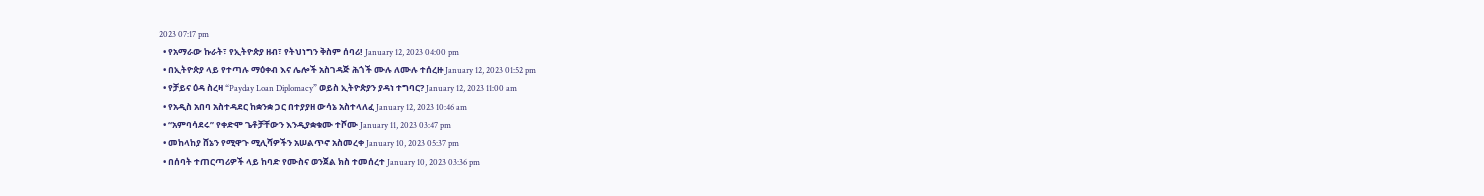2023 07:17 pm
  • የአማራው ኩራት፣ የኢትዮጵያ ዘብ፣ የትህነግን ቅስም ሰባሪ! January 12, 2023 04:00 pm
  • በኢትዮጵያ ላይ የተጣሉ ማዕቀብ እና ሌሎች አስገዳጅ ሕጎች ሙሉ ለሙሉ ተሰረዙ January 12, 2023 01:52 pm
  • የቻይና ዕዳ ስረዛ “Payday Loan Diplomacy” ወይስ ኢትዮጵያን ያዳነ ተግባር? January 12, 2023 11:00 am
  • የአዲስ አበባ አስተዳደር ከቋንቋ ጋር በተያያዘ ውሳኔ አስተላለፈ January 12, 2023 10:46 am
  • “አምባሳደሩ” የቀድሞ ጌቶቻቸውን እንዲያቋቁሙ ተሾሙ January 11, 2023 03:47 pm
  • መከላከያ ሸኔን የሚዋጉ ሚሊሻዎችን አሠልጥኖ አስመረቀ January 10, 2023 05:37 pm
  • በሰባት ተጠርጣሪዎች ላይ ከባድ የሙስና ወንጀል ክስ ተመሰረተ January 10, 2023 03:36 pm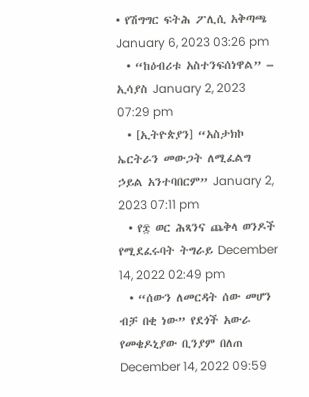• የሽግግር ፍትሕ ፖሊሲ አቅጣጫ January 6, 2023 03:26 pm
  • “ከዕብሪቱ አስተንፍሰነዋል” – ኢሳያስ January 2, 2023 07:29 pm
  • [ኢትዮጵያን] “አስታክኮ ኤርትራን መውጋት ለሚፈልግ ኃይል አንተባበርም” January 2, 2023 07:11 pm
  • የ፰ ወር ሕጻንና ጨቅላ ወንዶች የሚደፈሩባት ትግራይ December 14, 2022 02:49 pm
  • “ሰውን ለመርዳት ሰው መሆን ብቻ በቂ ነው” የደጎች አውራ የመቄዶኒያው ቢንያም በለጠ December 14, 2022 09:59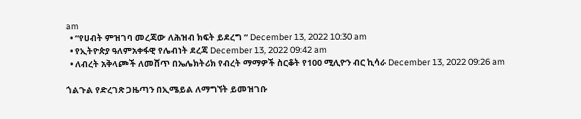am
  • “የሀብት ምዝገባ መረጃው ለሕዝብ ክፍት ይደረግ “ December 13, 2022 10:30 am
  • የኢትዮጵያ ዓለምአቀፋዊ የሌብነት ደረጃ December 13, 2022 09:42 am
  • ለብረት አቅላጮች ለመሸጥ በኤሌክትሪክ የብረት ማማዎች ስርቆት የ100 ሚሊዮን ብር ኪሳራ December 13, 2022 09:26 am

ጎልጉል የድረገጽ ጋዜጣን በኢሜይል ለማግኘት ይመዝገቡ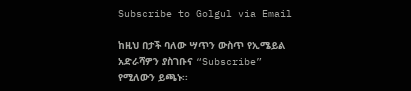Subscribe to Golgul via Email

ከዚህ በታች ባለው ሣጥን ውስጥ የኢሜይል አድራሻዎን ያስገቡና “Subscribe” የሚለውን ይጫኑ፡፡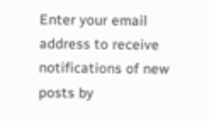Enter your email address to receive notifications of new posts by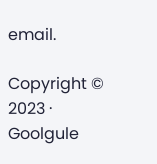email.

Copyright © 2023 · Goolgule